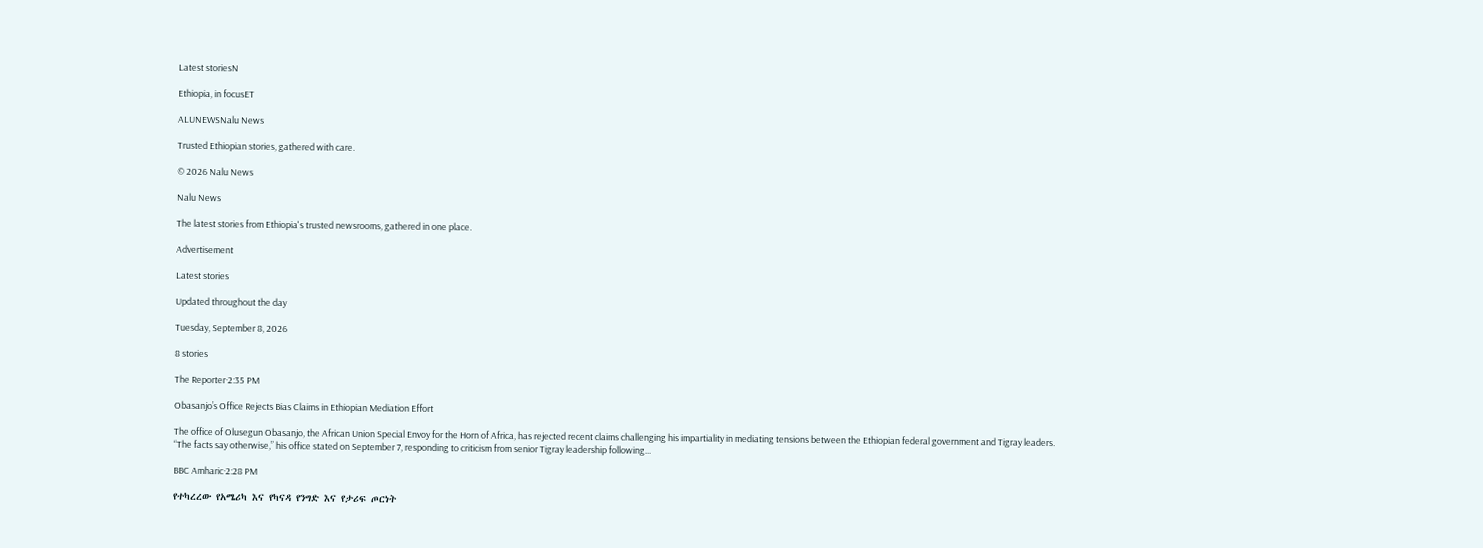Latest storiesN

Ethiopia, in focusET

ALUNEWSNalu News

Trusted Ethiopian stories, gathered with care.

© 2026 Nalu News

Nalu News

The latest stories from Ethiopia's trusted newsrooms, gathered in one place.

Advertisement

Latest stories

Updated throughout the day

Tuesday, September 8, 2026

8 stories

The Reporter·2:35 PM

Obasanjo’s Office Rejects Bias Claims in Ethiopian Mediation Effort

The office of Olusegun Obasanjo, the African Union Special Envoy for the Horn of Africa, has rejected recent claims challenging his impartiality in mediating tensions between the Ethiopian federal government and Tigray leaders. “The facts say otherwise,” his office stated on September 7, responding to criticism from senior Tigray leadership following...

BBC Amharic·2:28 PM

የተካረረው የአሜሪካ እና የካናዳ የንግድ እና የታሪፍ ጦርነት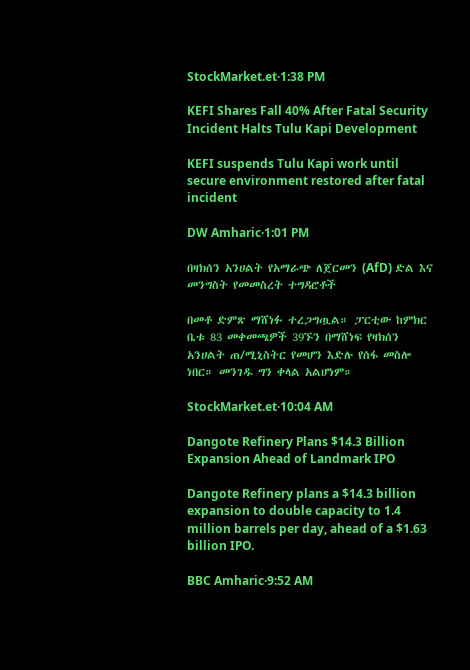StockMarket.et·1:38 PM

KEFI Shares Fall 40% After Fatal Security Incident Halts Tulu Kapi Development

KEFI suspends Tulu Kapi work until secure environment restored after fatal incident

DW Amharic·1:01 PM

በዛክሰን አንሀልት የአማራጭ ለጀርመን (AfD) ድል እና መንግስት የመመስረት ተግዳሮቶች

በመቶ ድምጽ ማሸነፉ ተረጋግጧል። ፓርቲው ከምክር ቤቱ 83 መቀመጫዎች 39ኙን በማሸነፍ የዛክሰን አንሀልት ጠ/ሚኒስትር የመሆን እድሉ የሰፋ መስሎ ነበር። መንገዱ ግን ቀላል አልሆነም።

StockMarket.et·10:04 AM

Dangote Refinery Plans $14.3 Billion Expansion Ahead of Landmark IPO

Dangote Refinery plans a $14.3 billion expansion to double capacity to 1.4 million barrels per day, ahead of a $1.63 billion IPO.

BBC Amharic·9:52 AM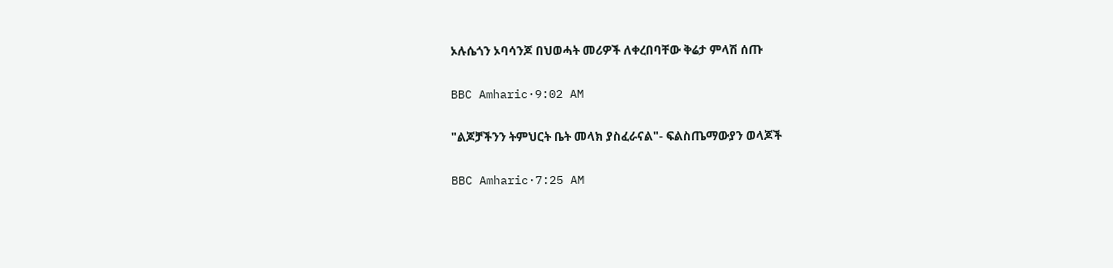ኦሉሴጎን ኦባሳንጆ በህወሓት መሪዎች ለቀረበባቸው ቅሬታ ምላሽ ሰጡ

BBC Amharic·9:02 AM

"ልጆቻችንን ትምህርት ቤት መላክ ያስፈራናል"- ፍልስጤማውያን ወላጆች

BBC Amharic·7:25 AM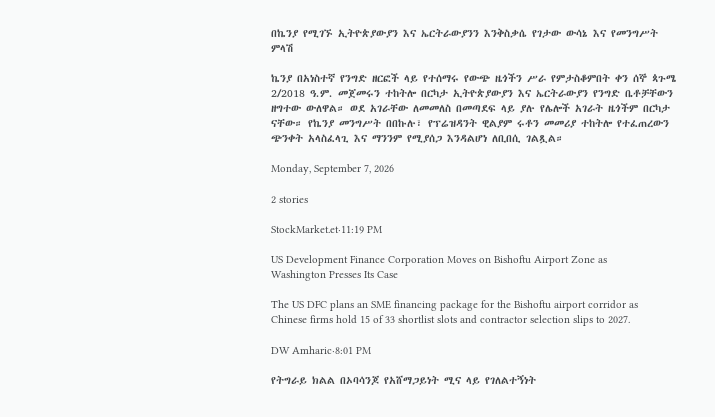በኬንያ የሚገኙ ኢትዮጵያውያን እና ኤርትራውያንን እንቅስቃሴ የገታው ውሳኔ እና የመንግሥት ምላሽ

ኬንያ በአነስተኛ የንግድ ዘርፎች ላይ የተሰማሩ የውጭ ዜጎችን ሥራ የምታስቆምበት ቀን ሰኞ ጳጉሜ 2/2018 ዓ.ም. መጀመሩን ተከትሎ በርካታ ኢትዮጵያውያን እና ኤርትራውያን የንግድ ቤቶቻቸውን ዘግተው ውለዋል። ወደ አገራቸው ለመመለስ በመጣደፍ ላይ ያሉ የሌሎች አገራት ዜጎችም በርካታ ናቸው። የኬንያ መንግሥት በበኩሉ፣ የፕሬዝዳንት ዊልያም ሩቶን መመሪያ ተከትሎ የተፈጠረውን ጭንቀት አላስፈላጊ እና ማንንም የሚያሰጋ እንዳልሆነ ለቢበሲ ገልጿል።

Monday, September 7, 2026

2 stories

StockMarket.et·11:19 PM

US Development Finance Corporation Moves on Bishoftu Airport Zone as Washington Presses Its Case

The US DFC plans an SME financing package for the Bishoftu airport corridor as Chinese firms hold 15 of 33 shortlist slots and contractor selection slips to 2027.

DW Amharic·8:01 PM

የትግራይ ክልል በኦባሳንጆ የአሸማጋይነት ሚና ላይ የገለልተኝነት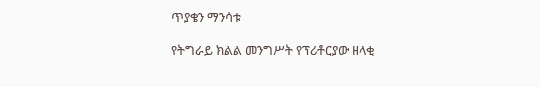ጥያቄን ማንሳቱ

የትግራይ ክልል መንግሥት የፕሪቶርያው ዘላቂ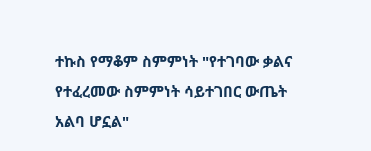ተኩስ የማቆም ስምምነት "የተገባው ቃልና የተፈረመው ስምምነት ሳይተገበር ውጤት አልባ ሆኗል"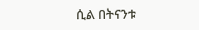ሲል በትናንቱ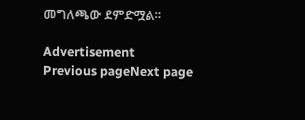መግለጫው ደምድሟል።

Advertisement
Previous pageNext page